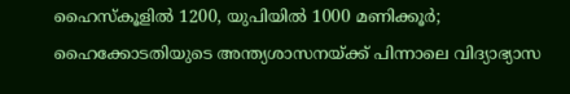ഹൈസ്‌കൂളില്‍ 1200, യുപിയില്‍ 1000 മണിക്കൂര്‍; ഹൈക്കോടതിയുടെ അന്ത്യശാസനയ്ക്ക് പിന്നാലെ വിദ്യാഭ്യാസ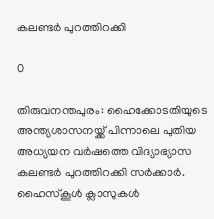കലണ്ടര്‍ പുറത്തിറക്കി

0

തിരുവനന്തപുരം: ഹൈക്കോടതിയുടെ അന്ത്യശാസനയ്ക്ക് പിന്നാലെ പുതിയ അധ്യയന വര്‍ഷത്തെ വിദ്യാഭ്യാസ കലണ്ടര്‍ പുറത്തിറക്കി സര്‍ക്കാര്‍. ഹൈസ്‌കൂള്‍ ക്ലാസുകള്‍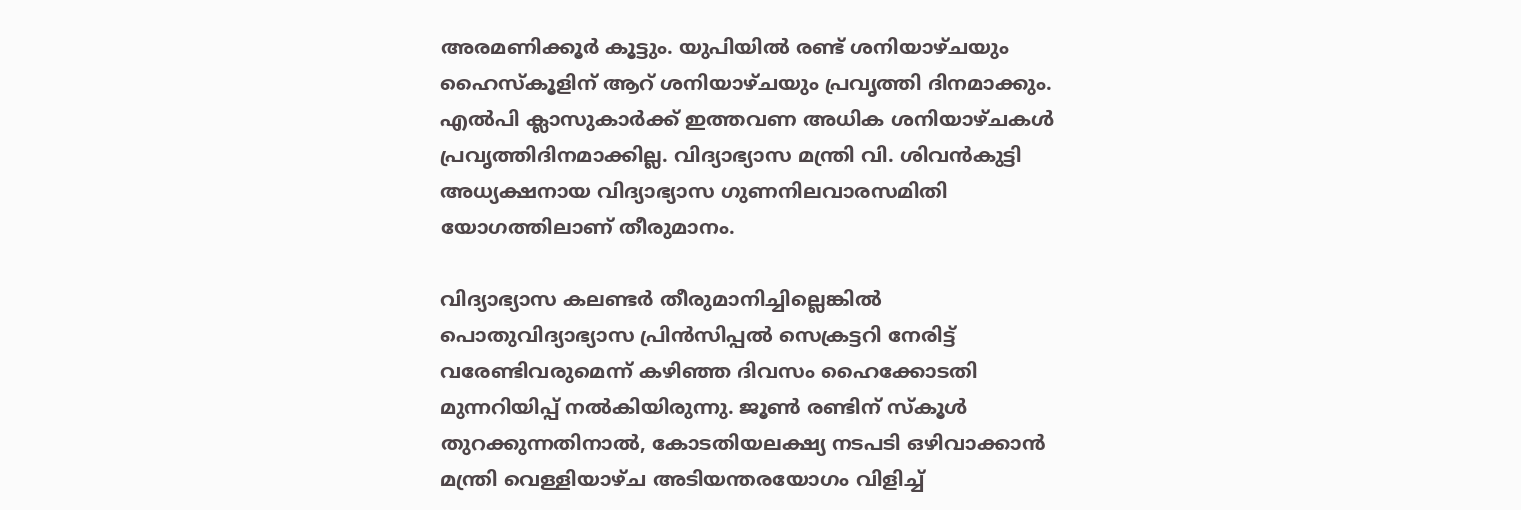അരമണിക്കൂര്‍ കൂട്ടും. യുപിയില്‍ രണ്ട് ശനിയാഴ്ചയും ഹൈസ്‌കൂളിന് ആറ് ശനിയാഴ്ചയും പ്രവൃത്തി ദിനമാക്കും. എല്‍പി ക്ലാസുകാര്‍ക്ക് ഇത്തവണ അധിക ശനിയാഴ്ചകള്‍ പ്രവൃത്തിദിനമാക്കില്ല. വിദ്യാഭ്യാസ മന്ത്രി വി. ശിവന്‍കുട്ടി അധ്യക്ഷനായ വിദ്യാഭ്യാസ ഗുണനിലവാരസമിതി യോഗത്തിലാണ് തീരുമാനം.

വിദ്യാഭ്യാസ കലണ്ടര്‍ തീരുമാനിച്ചില്ലെങ്കില്‍ പൊതുവിദ്യാഭ്യാസ പ്രിന്‍സിപ്പല്‍ സെക്രട്ടറി നേരിട്ട് വരേണ്ടിവരുമെന്ന് കഴിഞ്ഞ ദിവസം ഹൈക്കോടതി മുന്നറിയിപ്പ് നല്‍കിയിരുന്നു. ജൂണ്‍ രണ്ടിന് സ്‌കൂള്‍ തുറക്കുന്നതിനാല്‍, കോടതിയലക്ഷ്യ നടപടി ഒഴിവാക്കാന്‍ മന്ത്രി വെള്ളിയാഴ്ച അടിയന്തരയോഗം വിളിച്ച്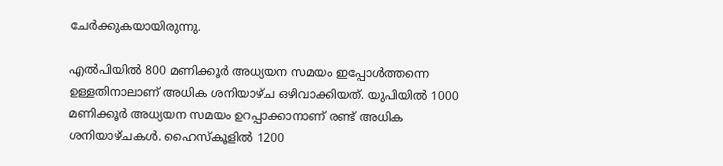ചേര്‍ക്കുകയായിരുന്നു.

എല്‍പിയില്‍ 800 മണിക്കൂര്‍ അധ്യയന സമയം ഇപ്പോള്‍ത്തന്നെ ഉള്ളതിനാലാണ് അധിക ശനിയാഴ്ച ഒഴിവാക്കിയത്. യുപിയില്‍ 1000 മണിക്കൂര്‍ അധ്യയന സമയം ഉറപ്പാക്കാനാണ് രണ്ട് അധിക ശനിയാഴ്ചകള്‍. ഹൈസ്‌കൂളില്‍ 1200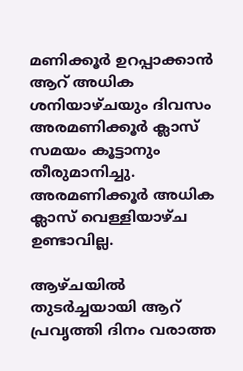മണിക്കൂര്‍ ഉറപ്പാക്കാന്‍ ആറ് അധിക ശനിയാഴ്ചയും ദിവസം അരമണിക്കൂര്‍ ക്ലാസ് സമയം കൂട്ടാനും തീരുമാനിച്ചു. അരമണിക്കൂര്‍ അധിക ക്ലാസ് വെള്ളിയാഴ്ച ഉണ്ടാവില്ല.

ആഴ്ചയില്‍ തുടര്‍ച്ചയായി ആറ് പ്രവൃത്തി ദിനം വരാത്ത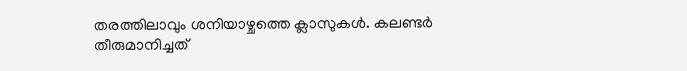തരത്തിലാവും ശനിയാഴ്ചത്തെ ക്ലാസുകള്‍. കലണ്ടര്‍ തീരുമാനിച്ചത്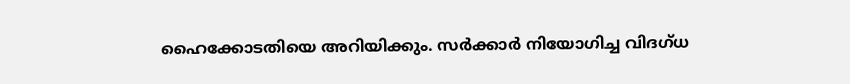ഹൈക്കോടതിയെ അറിയിക്കും. സര്‍ക്കാര്‍ നിയോഗിച്ച വിദഗ്ധ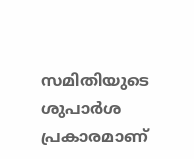സമിതിയുടെ ശുപാര്‍ശ പ്രകാരമാണ്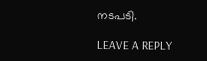നടപടി.

LEAVE A REPLY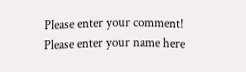Please enter your comment!
Please enter your name here